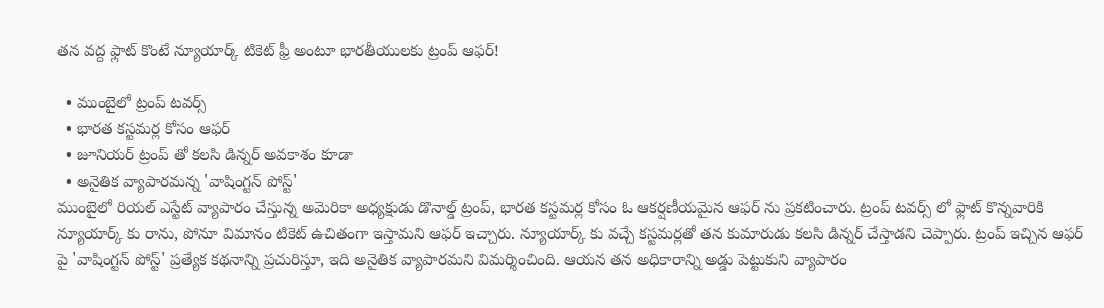తన వద్ద ఫ్లాట్ కొంటే న్యూయార్క్ టికెట్ ఫ్రీ అంటూ భారతీయులకు ట్రంప్ ఆఫర్!

  • ముంబైలో ట్రంప్ టవర్స్
  • భారత కస్టమర్ల కోసం ఆఫర్
  • జూనియర్ ట్రంప్ తో కలసి డిన్నర్ అవకాశం కూడా
  • అనైతిక వ్యాపారమన్న 'వాషింగ్టన్ పోస్ట్'
ముంబైలో రియల్ ఎస్టేట్ వ్యాపారం చేస్తున్న అమెరికా అధ్యక్షుడు డొనాల్డ్ ట్రంప్, భారత కస్టమర్ల కోసం ఓ ఆకర్షణీయమైన ఆఫర్ ను ప్రకటించారు. ట్రంప్ టవర్స్ లో ఫ్లాట్ కొన్నవారికి న్యూయార్క్ కు రాను, పోనూ విమానం టికెట్ ఉచితంగా ఇస్తామని ఆఫర్ ఇచ్చారు. న్యూయార్క్ కు వచ్చే కస్టమర్లతో తన కుమారుడు కలసి డిన్నర్ చేస్తాడని చెప్పారు. ట్రంప్ ఇచ్చిన ఆఫర్ పై 'వాషింగ్టన్ పోస్ట్' ప్రత్యేక కథనాన్ని ప్రచురిస్తూ, ఇది అనైతిక వ్యాపారమని విమర్శించింది. ఆయన తన అధికారాన్ని అడ్డు పెట్టుకుని వ్యాపారం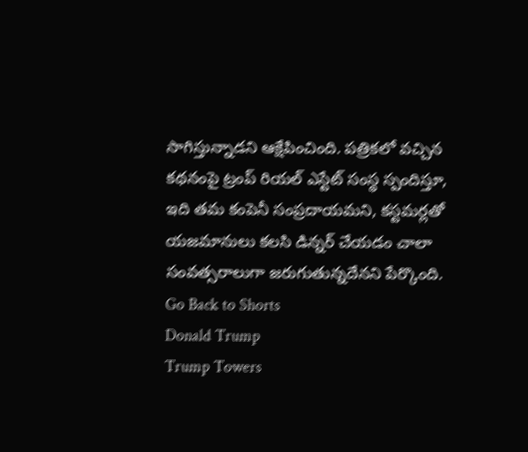సాగిస్తున్నాడని ఆక్షేపించింది. పత్రికలో వచ్చిన కథనంపై ట్రంప్ రియల్ ఎస్టేట్ సంస్థ స్పందిస్తూ, ఇది తమ కంపెనీ సంప్రదాయమని, కస్టమర్లతో యజమానులు కలసి డిన్నర్ చేయడం చాలా సంవత్సరాలుగా జరుగుతున్నదేనని పేర్కొంది.
Go Back to Shorts
Donald Trump
Trump Towers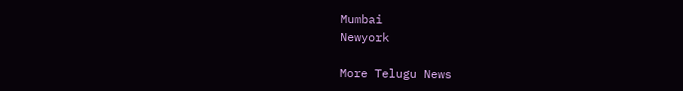Mumbai
Newyork

More Telugu News